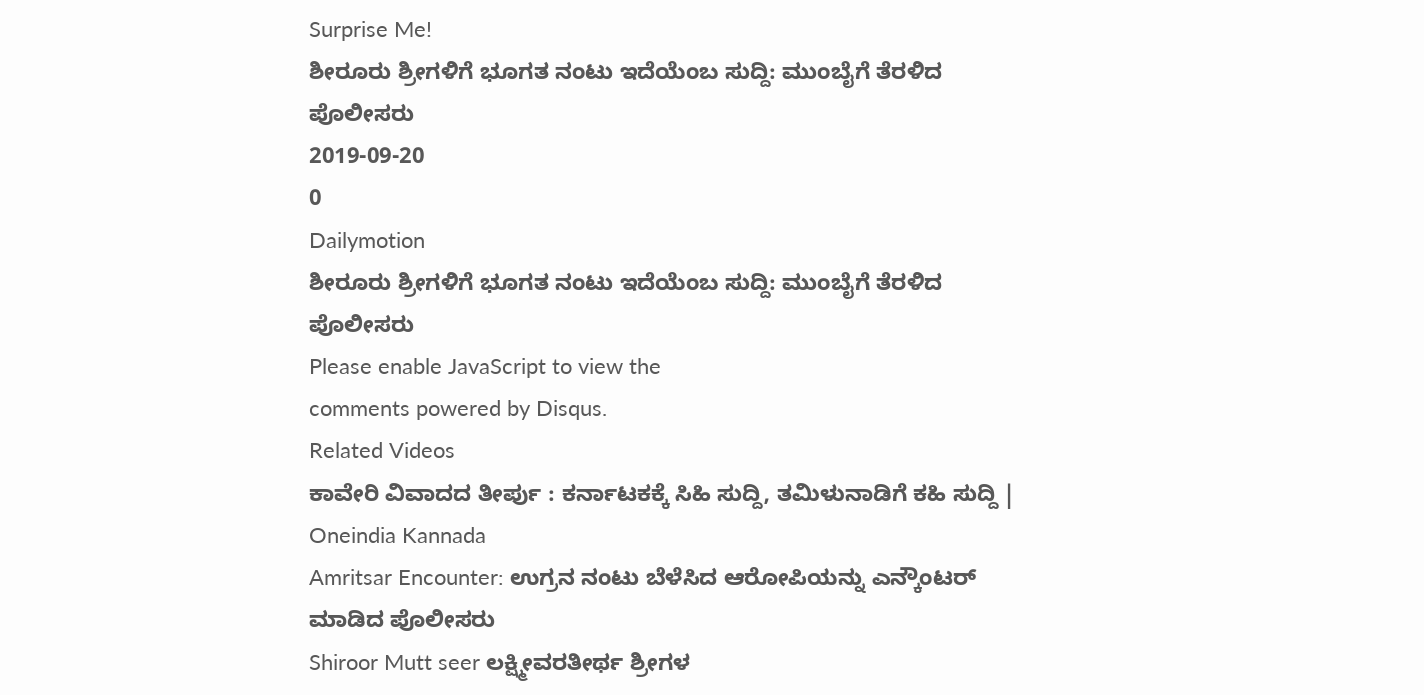Surprise Me!
ಶೀರೂರು ಶ್ರೀಗಳಿಗೆ ಭೂಗತ ನಂಟು ಇದೆಯೆಂಬ ಸುದ್ದಿ: ಮುಂಬೈಗೆ ತೆರಳಿದ ಪೊಲೀಸರು
2019-09-20
0
Dailymotion
ಶೀರೂರು ಶ್ರೀಗಳಿಗೆ ಭೂಗತ ನಂಟು ಇದೆಯೆಂಬ ಸುದ್ದಿ: ಮುಂಬೈಗೆ ತೆರಳಿದ ಪೊಲೀಸರು
Please enable JavaScript to view the
comments powered by Disqus.
Related Videos
ಕಾವೇರಿ ವಿವಾದದ ತೀರ್ಪು : ಕರ್ನಾಟಕಕ್ಕೆ ಸಿಹಿ ಸುದ್ದಿ, ತಮಿಳುನಾಡಿಗೆ ಕಹಿ ಸುದ್ದಿ | Oneindia Kannada
Amritsar Encounter: ಉಗ್ರನ ನಂಟು ಬೆಳೆಸಿದ ಆರೋಪಿಯನ್ನು ಎನ್ಕೌಂಟರ್ ಮಾಡಿದ ಪೊಲೀಸರು
Shiroor Mutt seer ಲಕ್ಷ್ಮೀವರತೀರ್ಥ ಶ್ರೀಗಳ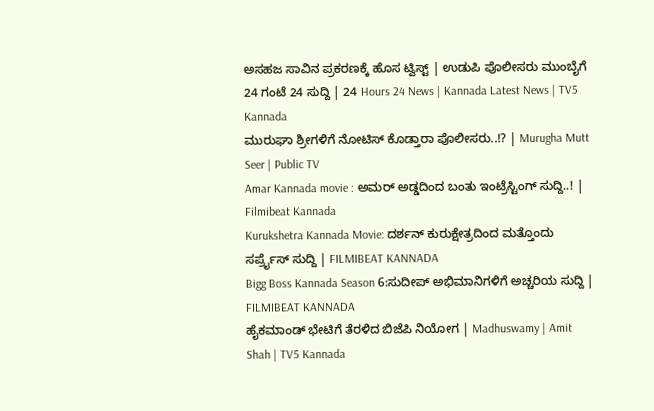ಅಸಹಜ ಸಾವಿನ ಪ್ರಕರಣಕ್ಕೆ ಹೊಸ ಟ್ವಿಸ್ಟ್ | ಉಡುಪಿ ಪೊಲೀಸರು ಮುಂಬೈಗೆ
24 ಗಂಟೆ 24 ಸುದ್ದಿ | 24 Hours 24 News | Kannada Latest News | TV5 Kannada
ಮುರುಘಾ ಶ್ರೀಗಳಿಗೆ ನೋಟಿಸ್ ಕೊಡ್ತಾರಾ ಪೊಲೀಸರು..!? | Murugha Mutt Seer | Public TV
Amar Kannada movie : ಅಮರ್ ಅಡ್ಡದಿಂದ ಬಂತು ಇಂಟ್ರೆಸ್ಟಿಂಗ್ ಸುದ್ದಿ..! | Filmibeat Kannada
Kurukshetra Kannada Movie: ದರ್ಶನ್ ಕುರುಕ್ಷೇತ್ರದಿಂದ ಮತ್ತೊಂದು ಸರ್ಪ್ರೈಸ್ ಸುದ್ದಿ | FILMIBEAT KANNADA
Bigg Boss Kannada Season 6:ಸುದೀಪ್ ಅಭಿಮಾನಿಗಳಿಗೆ ಅಚ್ಚರಿಯ ಸುದ್ದಿ | FILMIBEAT KANNADA
ಹೈಕಮಾಂಡ್ ಭೇಟಿಗೆ ತೆರಳಿದ ಬಿಜೆಪಿ ನಿಯೋಗ | Madhuswamy | Amit Shah | TV5 Kannada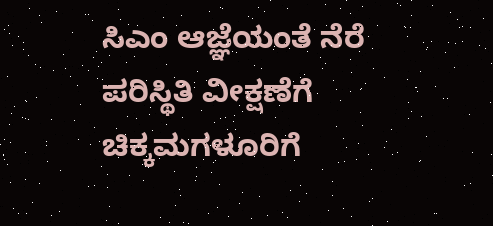ಸಿಎಂ ಆಜ್ಞೆಯಂತೆ ನೆರೆ ಪರಿಸ್ಥಿತಿ ವೀಕ್ಷಣೆಗೆ ಚಿಕ್ಕಮಗಳೂರಿಗೆ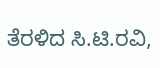ತೆರಳಿದ ಸಿ.ಟಿ.ರವಿ,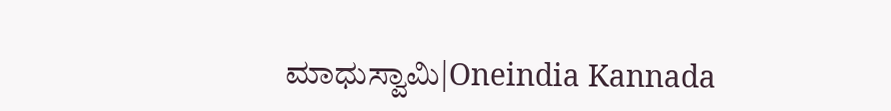ಮಾಧುಸ್ವಾಮಿ|Oneindia Kannada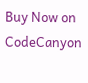Buy Now on CodeCanyon